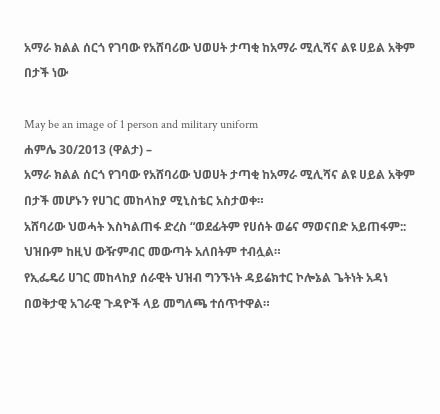አማራ ክልል ሰርጎ የገባው የአሸባሪው ህወሀት ታጣቂ ከአማራ ሚሊሻና ልዩ ሀይል አቅም በታች ነው

May be an image of 1 person and military uniform
ሐምሌ 30/2013 (ዋልታ) –
አማራ ክልል ሰርጎ የገባው የአሸባሪው ህወሀት ታጣቂ ከአማራ ሚሊሻና ልዩ ሀይል አቅም በታች መሆኑን የሀገር መከላከያ ሚኒስቴር አስታወቀ።
አሸባሪው ህወሓት እስካልጠፋ ድረስ “ወደፊትም የሀሰት ወሬና ማወናበድ አይጠፋም:: ህዝቡም ከዚህ ውዥምብር መውጣት አለበትም ተብሏል።
የኢፌዴሪ ሀገር መከላከያ ሰራዊት ህዝብ ግንኙነት ዳይሬክተር ኮሎኔል ጌትነት አዳነ በወቅታዊ አገራዊ ጉዳዮች ላይ መግለጫ ተሰጥተዋል።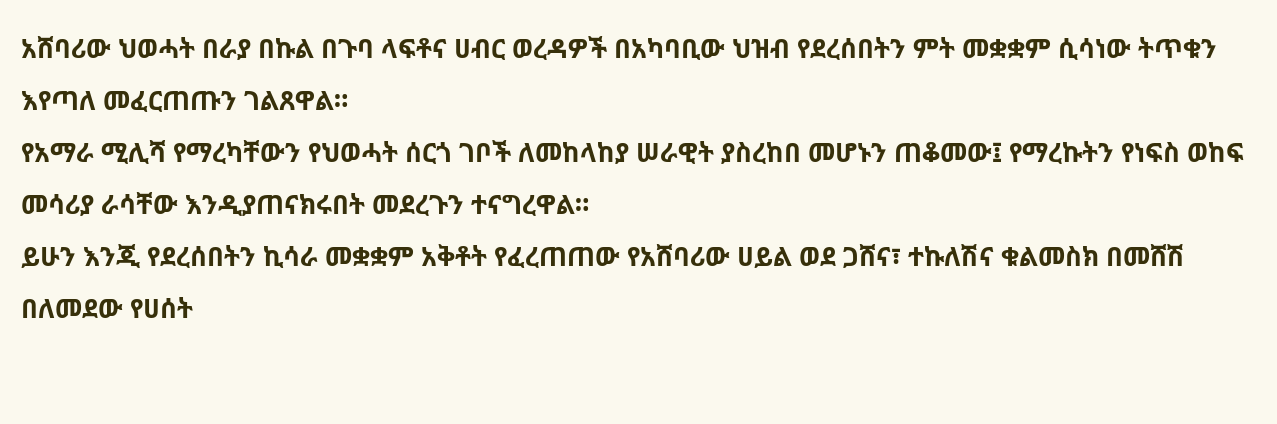አሸባሪው ህወሓት በራያ በኩል በጉባ ላፍቶና ሀብር ወረዳዎች በአካባቢው ህዝብ የደረሰበትን ምት መቋቋም ሲሳነው ትጥቁን እየጣለ መፈርጠጡን ገልጸዋል።
የአማራ ሚሊሻ የማረካቸውን የህወሓት ሰርጎ ገቦች ለመከላከያ ሠራዊት ያስረከበ መሆኑን ጠቆመው፤ የማረኩትን የነፍስ ወከፍ መሳሪያ ራሳቸው እንዲያጠናክሩበት መደረጉን ተናግረዋል።
ይሁን እንጂ የደረሰበትን ኪሳራ መቋቋም አቅቶት የፈረጠጠው የአሸባሪው ሀይል ወደ ጋሸና፣ ተኩለሽና ቁልመስክ በመሸሽ በለመደው የሀሰት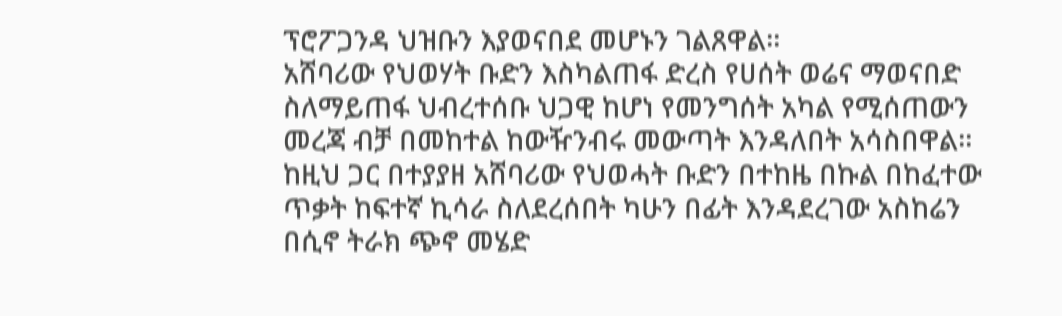ፕሮፖጋንዳ ህዝቡን እያወናበደ መሆኑን ገልጸዋል።
አሸባሪው የህወሃት ቡድን እስካልጠፋ ድረስ የሀሰት ወሬና ማወናበድ ስለማይጠፋ ህብረተሰቡ ህጋዊ ከሆነ የመንግሰት አካል የሚሰጠውን መረጃ ብቻ በመከተል ከውዥንብሩ መውጣት እንዳለበት አሳስበዋል።
ከዚህ ጋር በተያያዘ አሸባሪው የህወሓት ቡድን በተከዜ በኩል በከፈተው ጥቃት ከፍተኛ ኪሳራ ስለደረሰበት ካሁን በፊት እንዳደረገው አስከሬን በሲኖ ትራክ ጭኖ መሄድ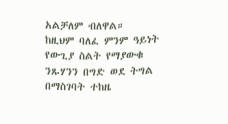አልቻለም ብለዋል።
ከዚህም ባለፈ ምንም ዓይነት የውጊያ ስልት የማያውቁ ንጹሃንን በግድ ወደ ትግል በማስገባት ተከዜ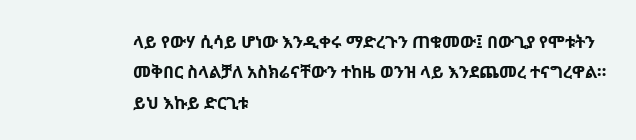ላይ የውሃ ሲሳይ ሆነው እንዲቀሩ ማድረጉን ጠቁመው፤ በውጊያ የሞቱትን መቅበር ስላልቻለ አስክሬናቸውን ተከዜ ወንዝ ላይ እንደጨመረ ተናግረዋል።
ይህ እኩይ ድርጊቱ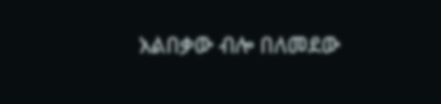አልበቃው ብሎ በለመደው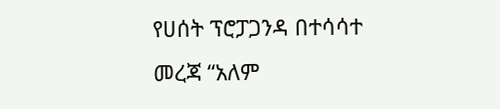የሀሰት ፕሮፓጋንዳ በተሳሳተ መረጃ “አለም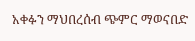አቀፉን ማህበረሰብ ጭምር ማወናበድ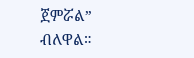ጀምሯል” ብለዋል።